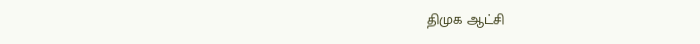திமுக ஆட்சி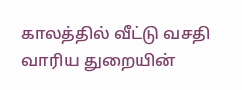காலத்தில் வீட்டு வசதி வாரிய துறையின்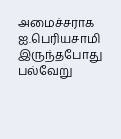அமைச்சராக ஐ.பெரியசாமி இருந்தபோது பல்வேறு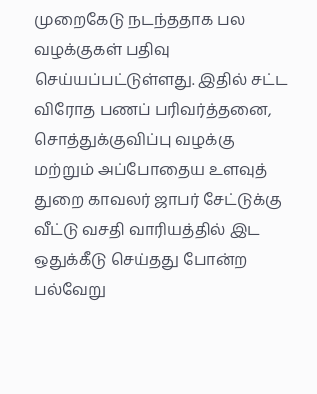முறைகேடு நடந்ததாக பல வழக்குகள் பதிவு செய்யப்பட்டுள்ளது. இதில் சட்ட விரோத பணப் பரிவர்த்தனை, சொத்துக்குவிப்பு வழக்கு மற்றும் அப்போதைய உளவுத் துறை காவலர் ஜாபர் சேட்டுக்கு வீட்டு வசதி வாரியத்தில் இட ஒதுக்கீடு செய்தது போன்ற பல்வேறு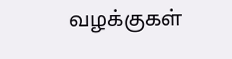வழக்குகள்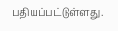பதியப்பட்டுள்ளது.